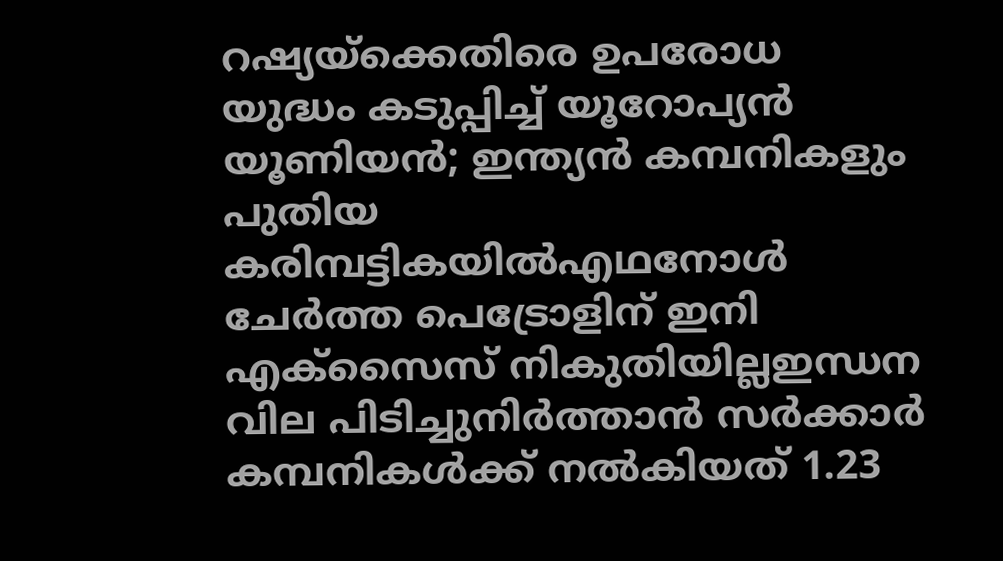റഷ്യയ്ക്കെതിരെ ഉപരോധ യുദ്ധം കടുപ്പിച്ച് യൂറോപ്യൻ യൂണിയൻ; ഇന്ത്യൻ കമ്പനികളും പുതിയ കരിമ്പട്ടികയിൽഎഥനോൾ ചേർത്ത പെട്രോളിന് ഇനി എക്സൈസ് നികുതിയില്ലഇന്ധന വില പിടിച്ചുനിർത്താൻ സർക്കാർ കമ്പനികൾക്ക് നൽകിയത് 1.23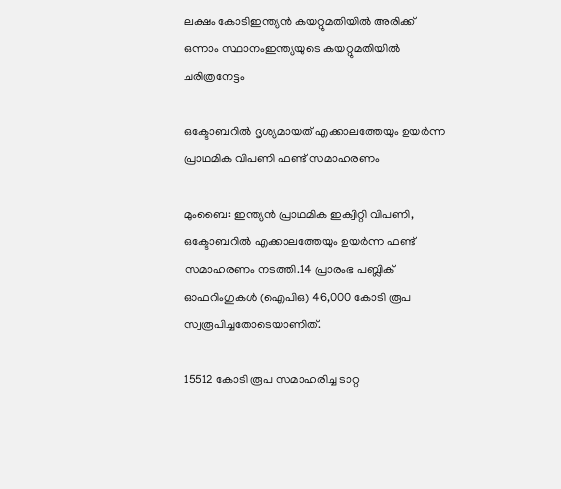ലക്ഷം കോടിഇന്ത്യൻ‌ കയറ്റുമതിയിൽ അരിക്ക് ഒന്നാം സ്ഥാനംഇന്ത്യയുടെ കയറ്റുമതിയില്‍ ചരിത്രനേട്ടം

ഒക്ടോബറില്‍ ദൃശ്യമായത് എക്കാലത്തേയും ഉയര്‍ന്ന പ്രാഥമിക വിപണി ഫണ്ട് സമാഹരണം

മുംബൈ: ഇന്ത്യന്‍ പ്രാഥമിക ഇക്വിറ്റി വിപണി, ഒക്ടോബറില്‍ എക്കാലത്തേയും ഉയര്‍ന്ന ഫണ്ട് സമാഹരണം നടത്തി.14 പ്രാരംഭ പബ്ലിക് ഓഫറിംഗുകള്‍ (ഐപിഒ) 46,000 കോടി രൂപ സ്വരൂപിച്ചതോടെയാണിത്.

15512 കോടി രൂപ സമാഹരിച്ച ടാറ്റ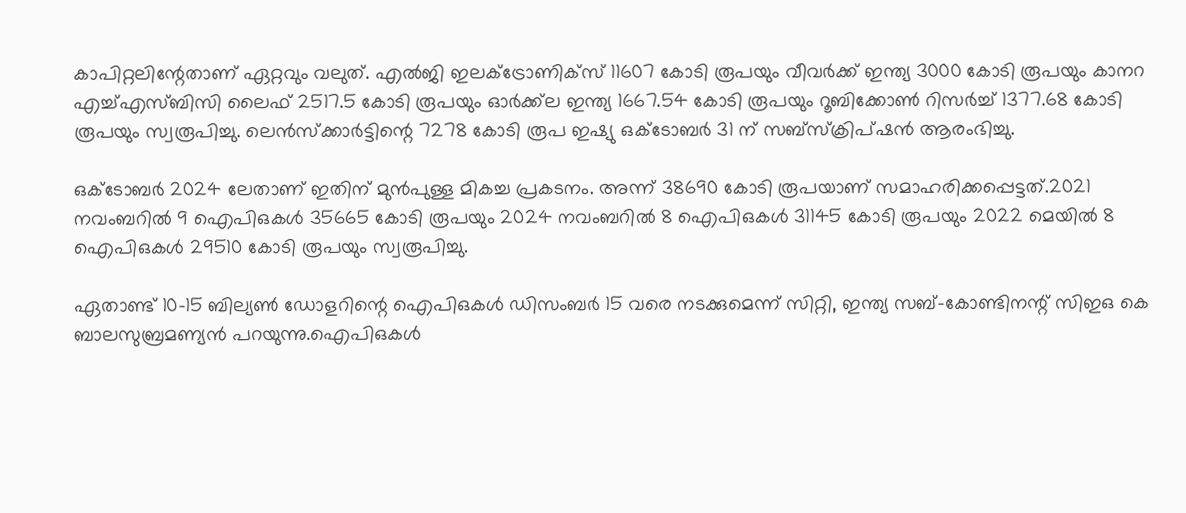കാപിറ്റലിന്റേതാണ് ഏറ്റവും വലുത്. എല്‍ജി ഇലക്ട്രോണിക്‌സ് 11607 കോടി രൂപയും വീവര്‍ക്ക് ഇന്ത്യ 3000 കോടി രൂപയും കാനറ എച്ച്എസ്ബിസി ലൈഫ് 2517.5 കോടി രൂപയും ഓര്‍ക്ക്‌ല ഇന്ത്യ 1667.54 കോടി രൂപയും റൂബിക്കോണ്‍ റിസര്‍ച്ച് 1377.68 കോടി രൂപയും സ്വരൂപിച്ചു. ലെന്‍സ്‌ക്കാര്‍ട്ടിന്റെ 7278 കോടി രൂപ ഇഷ്യു ഒക്ടോബര്‍ 31 ന് സബ്‌സ്‌ക്രിപ്ഷന്‍ ആരംഭിച്ചു.

ഒക്ടോബര്‍ 2024 ലേതാണ് ഇതിന് മുന്‍പുള്ള മികച്ച പ്രകടനം. അന്ന് 38690 കോടി രൂപയാണ് സമാഹരിക്കപ്പെട്ടത്.2021 നവംബറില്‍ 9 ഐപിഒകള്‍ 35665 കോടി രൂപയും 2024 നവംബറില്‍ 8 ഐപിഒകള്‍ 31145 കോടി രൂപയും 2022 മെയില്‍ 8 ഐപിഒകള്‍ 29510 കോടി രൂപയും സ്വരൂപിച്ചു.

ഏതാണ്ട് 10-15 ബില്യണ്‍ ഡോളറിന്റെ ഐപിഒകള്‍ ഡിസംബര്‍ 15 വരെ നടക്കുമെന്ന് സിറ്റി, ഇന്ത്യ സബ്-കോണ്ടിനന്റ് സിഇഒ കെ ബാലസുബ്രമണ്യന്‍ പറയുന്നു.ഐപിഒകള്‍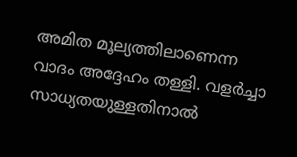അമിത മൂല്യത്തിലാണെന്ന വാദം അദ്ദേഹം തള്ളി. വളര്‍ച്ചാ സാധ്യതയുള്ളതിനാല്‍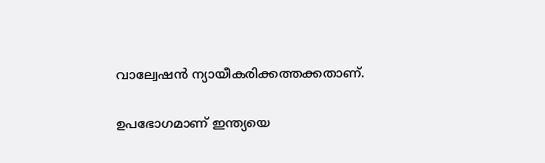വാല്വേഷന്‍ ന്യായീകരിക്കത്തക്കതാണ്.

ഉപഭോഗമാണ് ഇന്ത്യയെ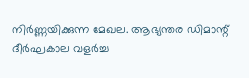നിര്‍ണ്ണയിക്കുന്ന മേഖല. ആഭ്യന്തര ഡിമാന്റ് ദീര്‍ഘകാല വളര്‍ച്ച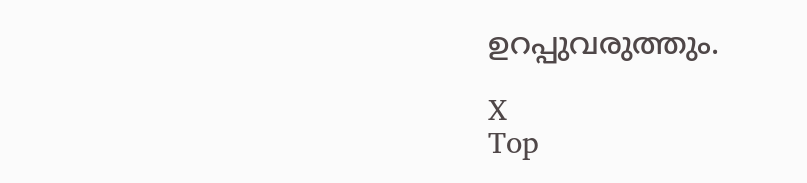ഉറപ്പുവരുത്തും.

X
Top